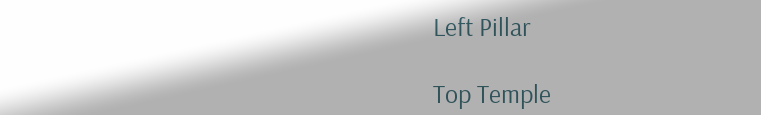Left Pillar

Top Temple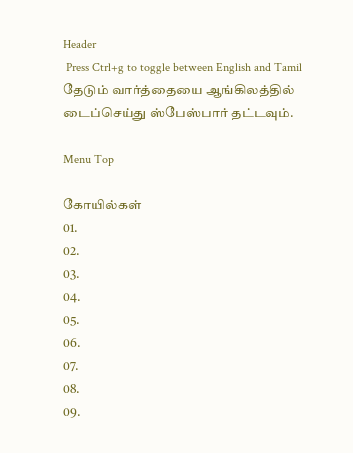Header
 Press Ctrl+g to toggle between English and Tamil
தேடும் வார்த்தையை ஆங்கிலத்தில் டைப்செய்து ஸ்பேஸ்பார் தட்டவும்.

Menu Top

கோயில்கள்
01.
02.
03.
04.
05.
06.
07.
08.
09.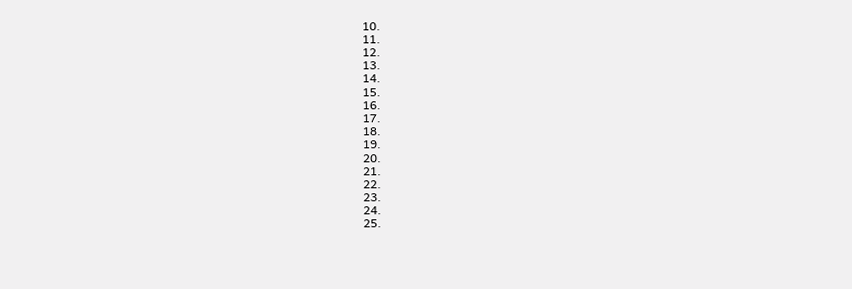10.
11.
12.
13.
14.
15.
16.
17.
18.
19.
20.
21.
22.
23.
24.
25.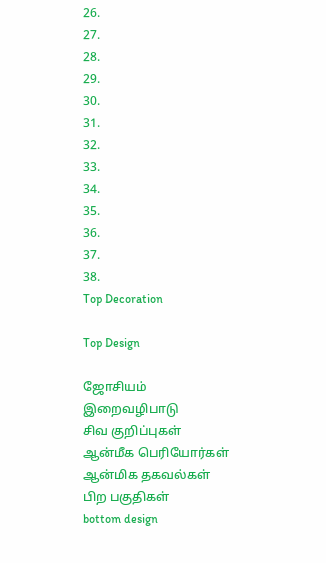26.
27.
28.
29.
30.
31.
32.
33.
34.
35.
36.
37.
38.
Top Decoration

Top Design

ஜோசியம்
இறைவழிபாடு
சிவ குறிப்புகள்
ஆன்மீக பெரியோர்கள்
ஆன்மிக தகவல்கள்
பிற பகுதிகள்
bottom design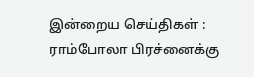இன்றைய செய்திகள் :
ராம்போலா பிரச்னைக்கு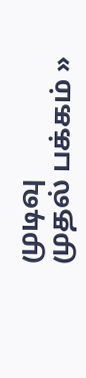முடிவு
முதல் பக்கம் »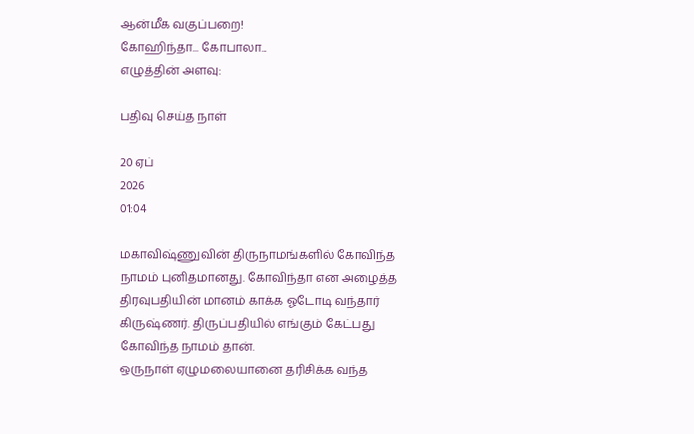ஆன்மீக வகுப்பறை!
கோஹிந்தா... கோபாலா...
எழுத்தின் அளவு:

பதிவு செய்த நாள்

20 ஏப்
2026
01:04

மகாவிஷ்ணுவின் திருநாமங்களில் கோவிந்த நாமம் புனிதமானது. கோவிந்தா என அழைத்த திரவுபதியின் மானம் காக்க ஓடோடி வந்தார் கிருஷ்ணர். திருப்பதியில் எங்கும் கேட்பது கோவிந்த நாமம் தான்.
ஒருநாள் ஏழுமலையானை தரிசிக்க வந்த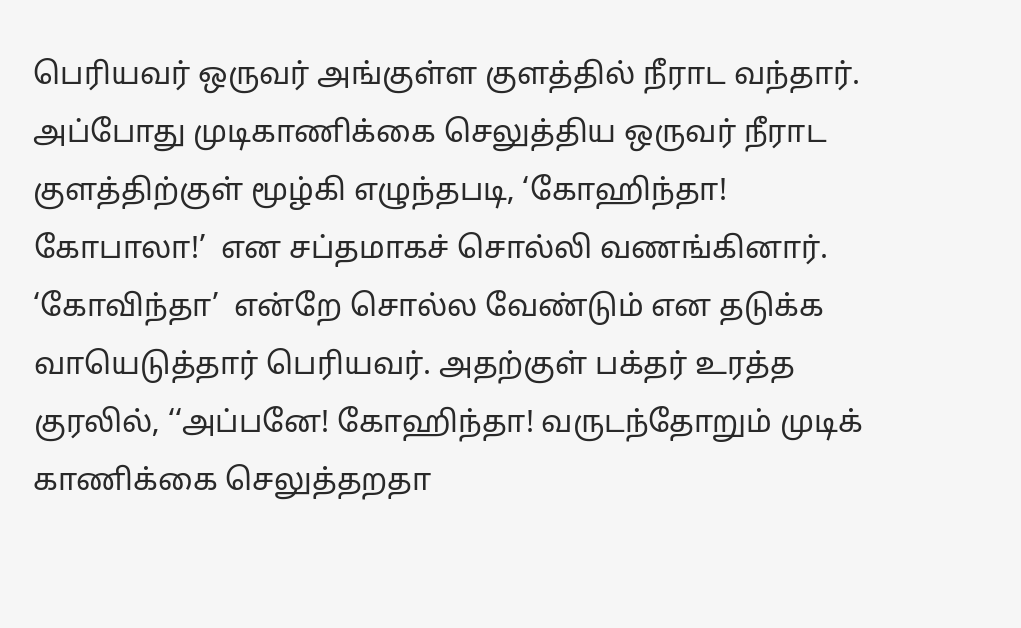பெரியவர் ஒருவர் அங்குள்ள குளத்தில் நீராட வந்தார். அப்போது முடிகாணிக்கை செலுத்திய ஒருவர் நீராட குளத்திற்குள் மூழ்கி எழுந்தபடி, ‘கோஹிந்தா! கோபாலா!’  என சப்தமாகச் சொல்லி வணங்கினார். ‘கோவிந்தா’  என்றே சொல்ல வேண்டும் என தடுக்க வாயெடுத்தார் பெரியவர். அதற்குள் பக்தர் உரத்த குரலில், ‘‘அப்பனே! கோஹிந்தா! வருடந்தோறும் முடிக் காணிக்கை செலுத்தறதா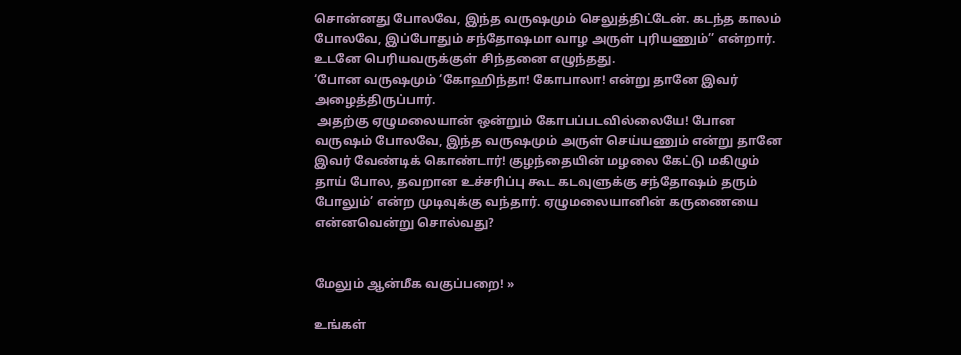சொன்னது போலவே, இந்த வருஷமும் செலுத்திட்டேன். கடந்த காலம் போலவே, இப்போதும் சந்தோஷமா வாழ அருள் புரியணும்’’ என்றார்.  உடனே பெரியவருக்குள் சிந்தனை எழுந்தது.
‘போன வருஷமும் ‘கோஹிந்தா! கோபாலா! என்று தானே இவர் அழைத்திருப்பார்.
 அதற்கு ஏழுமலையான் ஒன்றும் கோபப்படவில்லையே! போன வருஷம் போலவே, இந்த வருஷமும் அருள் செய்யணும் என்று தானே இவர் வேண்டிக் கொண்டார்! குழந்தையின் மழலை கேட்டு மகிழும் தாய் போல, தவறான உச்சரிப்பு கூட கடவுளுக்கு சந்தோஷம் தரும் போலும்’ என்ற முடிவுக்கு வந்தார். ஏழுமலையானின் கருணையை என்னவென்று சொல்வது?


மேலும் ஆன்மீக வகுப்பறை! »

உங்கள்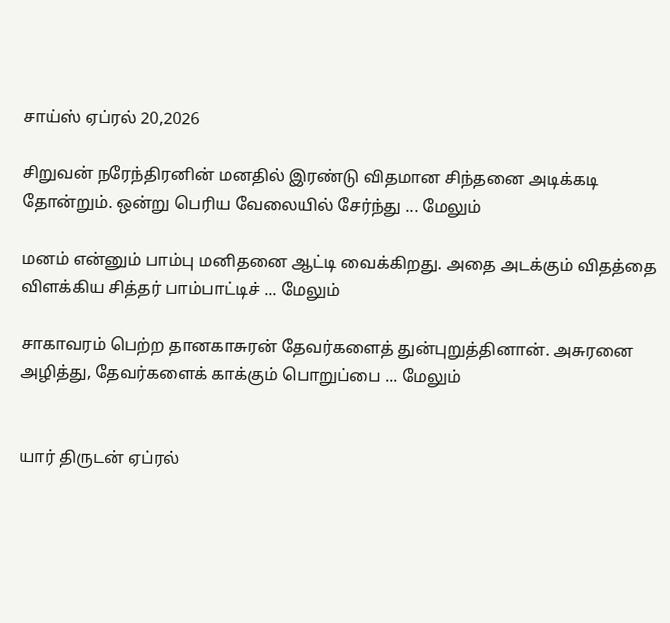சாய்ஸ் ஏப்ரல் 20,2026

சிறுவன் நரேந்திரனின் மனதில் இரண்டு விதமான சிந்தனை அடிக்கடி தோன்றும். ஒன்று பெரிய வேலையில் சேர்ந்து ... மேலும்

மனம் என்னும் பாம்பு மனிதனை ஆட்டி வைக்கிறது. அதை அடக்கும் விதத்தை விளக்கிய சித்தர் பாம்பாட்டிச் ... மேலும்

சாகாவரம் பெற்ற தானகாசுரன் தேவர்களைத் துன்புறுத்தினான். அசுரனை அழித்து, தேவர்களைக் காக்கும் பொறுப்பை ... மேலும்


யார் திருடன் ஏப்ரல்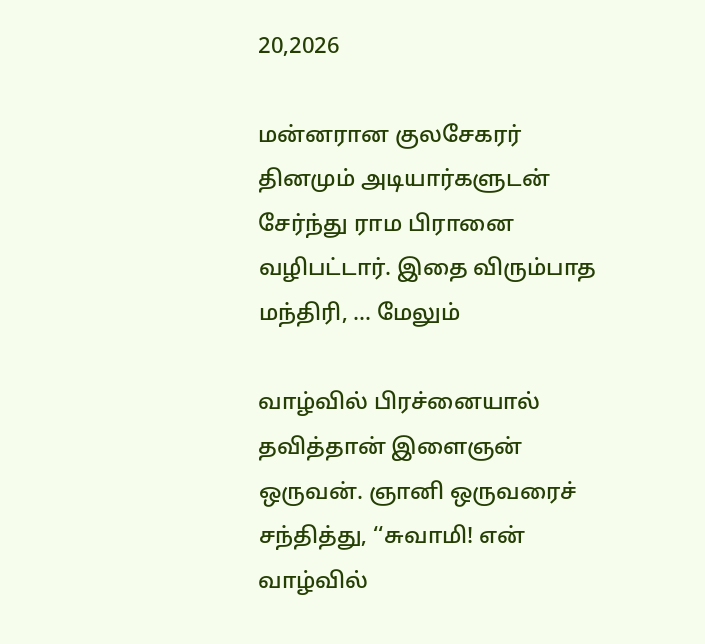20,2026

மன்னரான குலசேகரர் தினமும் அடியார்களுடன் சேர்ந்து ராம பிரானை வழிபட்டார். இதை விரும்பாத மந்திரி, ... மேலும்

வாழ்வில் பிரச்னையால் தவித்தான் இளைஞன் ஒருவன். ஞானி ஒருவரைச் சந்தித்து, ‘‘சுவாமி! என் வாழ்வில்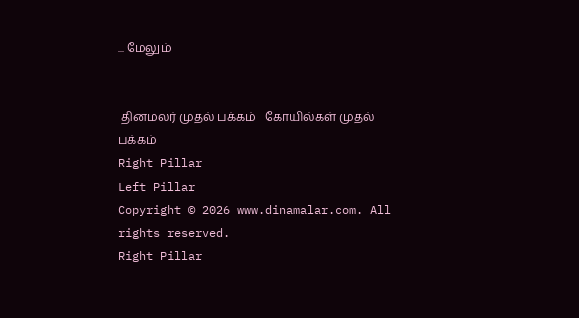... மேலும்


 தினமலர் முதல் பக்கம்   கோயில்கள் முதல் பக்கம்
Right Pillar
Left Pillar
Copyright © 2026 www.dinamalar.com. All rights reserved.
Right Pillar